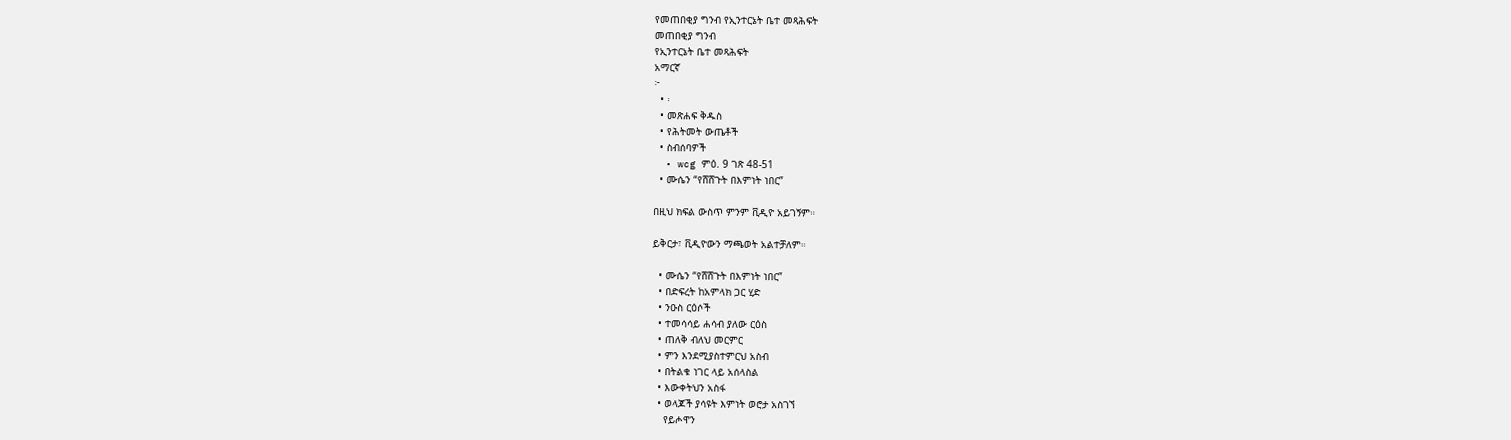የመጠበቂያ ግንብ የኢንተርኔት ቤተ መጻሕፍት
መጠበቂያ ግንብ
የኢንተርኔት ቤተ መጻሕፍት
አማርኛ
፦
  • ፡
  • መጽሐፍ ቅዱስ
  • የሕትመት ውጤቶች
  • ስብሰባዎች
  • wcg ምዕ. 9 ገጽ 48-51
  • ሙሴን “የሸሸጉት በእምነት ነበር”

በዚህ ክፍል ውስጥ ምንም ቪዲዮ አይገኝም።

ይቅርታ፣ ቪዲዮውን ማጫወት አልተቻለም።

  • ሙሴን “የሸሸጉት በእምነት ነበር”
  • በድፍረት ከአምላክ ጋር ሂድ
  • ንዑስ ርዕሶች
  • ተመሳሳይ ሐሳብ ያለው ርዕስ
  • ጠለቅ ብለህ መርምር
  • ምን እንደሚያስተምርህ አስብ
  • በትልቁ ነገር ላይ አሰላስል
  • እውቀትህን አስፋ
  • ወላጆች ያሳዩት እምነት ወሮታ አስገኘ
    የይሖዋን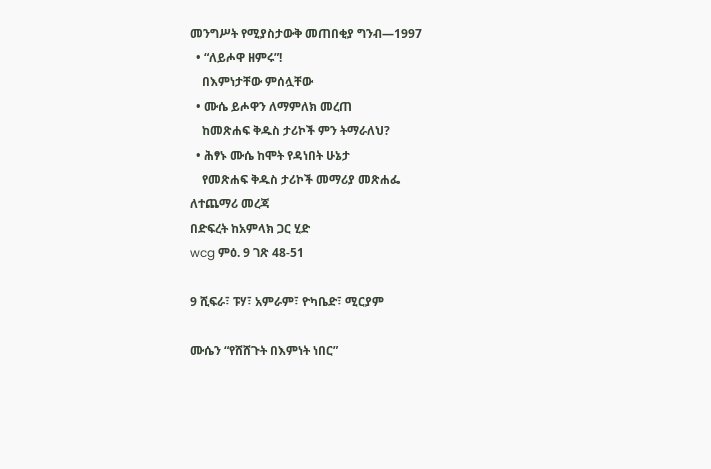መንግሥት የሚያስታውቅ መጠበቂያ ግንብ—1997
  • “ለይሖዋ ዘምሩ”!
    በእምነታቸው ምሰሏቸው
  • ሙሴ ይሖዋን ለማምለክ መረጠ
    ከመጽሐፍ ቅዱስ ታሪኮች ምን ትማራለህ?
  • ሕፃኑ ሙሴ ከሞት የዳነበት ሁኔታ
    የመጽሐፍ ቅዱስ ታሪኮች መማሪያ መጽሐፌ
ለተጨማሪ መረጃ
በድፍረት ከአምላክ ጋር ሂድ
wcg ምዕ. 9 ገጽ 48-51

9 ሺፍራ፣ ፑሃ፣ አምራም፣ ዮካቤድ፣ ሚርያም

ሙሴን “የሸሸጉት በእምነት ነበር”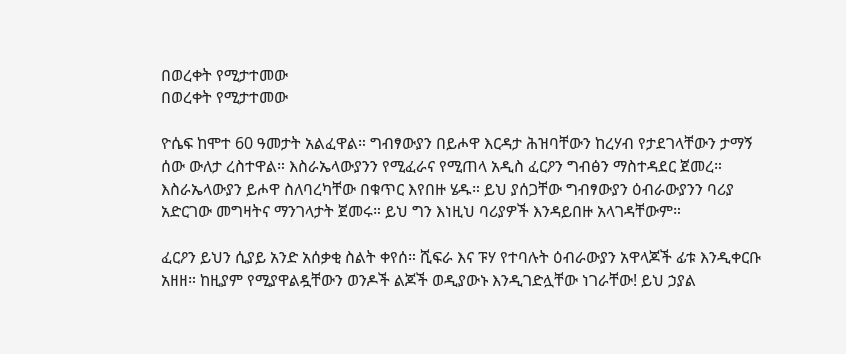በወረቀት የሚታተመው
በወረቀት የሚታተመው

ዮሴፍ ከሞተ 60 ዓመታት አልፈዋል። ግብፃውያን በይሖዋ እርዳታ ሕዝባቸውን ከረሃብ የታደገላቸውን ታማኝ ሰው ውለታ ረስተዋል። እስራኤላውያንን የሚፈራና የሚጠላ አዲስ ፈርዖን ግብፅን ማስተዳደር ጀመረ። እስራኤላውያን ይሖዋ ስለባረካቸው በቁጥር እየበዙ ሄዱ። ይህ ያሰጋቸው ግብፃውያን ዕብራውያንን ባሪያ አድርገው መግዛትና ማንገላታት ጀመሩ። ይህ ግን እነዚህ ባሪያዎች እንዳይበዙ አላገዳቸውም።

ፈርዖን ይህን ሲያይ አንድ አሰቃቂ ስልት ቀየሰ። ሺፍራ እና ፑሃ የተባሉት ዕብራውያን አዋላጆች ፊቱ እንዲቀርቡ አዘዘ። ከዚያም የሚያዋልዷቸውን ወንዶች ልጆች ወዲያውኑ እንዲገድሏቸው ነገራቸው! ይህ ኃያል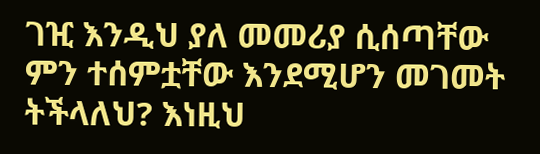ገዢ እንዲህ ያለ መመሪያ ሲሰጣቸው ምን ተሰምቷቸው እንደሚሆን መገመት ትችላለህ? እነዚህ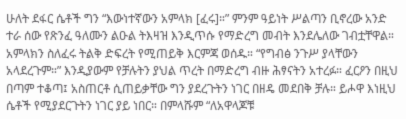ሁለት ደፋር ሴቶች ግን “እውነተኛውን አምላክ [ፈሩ]።” ምንም ዓይነት ሥልጣን ቢኖረው አንድ ተራ ሰው የጽንፈ ዓለሙን ልዑል ትእዛዝ እንዲጥሱ የማድረግ መብት እንደሌለው ገብቷቸዋል። አምላክን ስለፈሩ ትልቅ ድፍረት የሚጠይቅ እርምጃ ወሰዱ። “የግብፅ ንጉሥ ያላቸውን አላደረጉም።” እንዲያውም የቻሉትን ያህል ጥረት በማድረግ ብዙ ሕፃናትን አተረፉ። ፈርዖን በዚህ በጣም ተቆጣ፤ አስጠርቶ ሲጠይቃቸው ግን ያደረጉትን ነገር በዘዴ መደበቅ ቻሉ። ይሖዋ እነዚህ ሴቶች የሚያደርጉትን ነገር ያይ ነበር። በምላሹም “ለአዋላጆቹ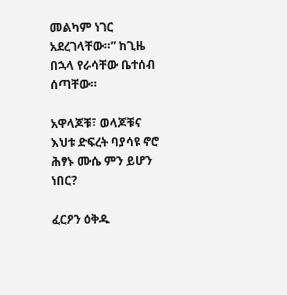መልካም ነገር አደረገላቸው።” ከጊዜ በኋላ የራሳቸው ቤተሰብ ሰጣቸው።

አዋላጆቹ፣ ወላጆቹና እህቱ ድፍረት ባያሳዩ ኖሮ ሕፃኑ ሙሴ ምን ይሆን ነበር?

ፈርዖን ዕቅዱ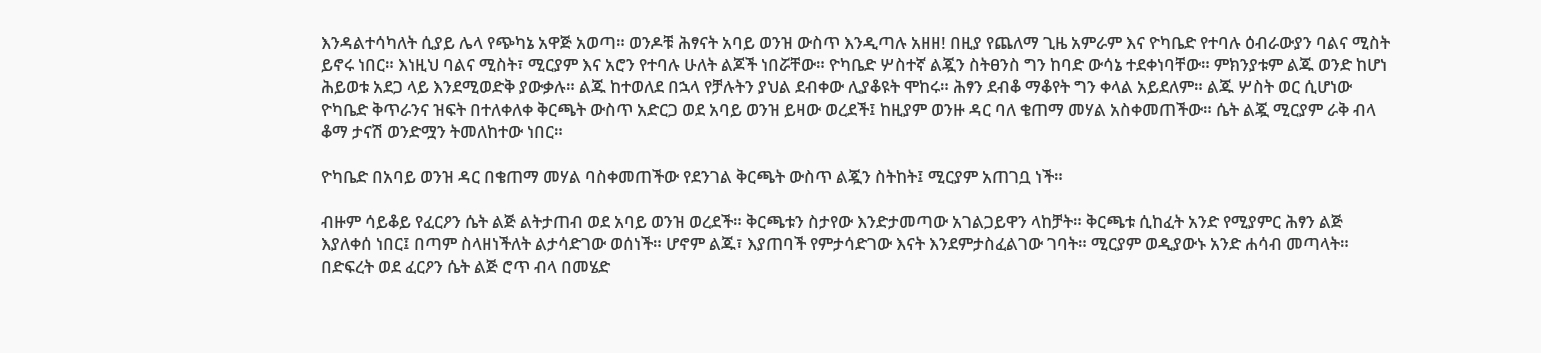እንዳልተሳካለት ሲያይ ሌላ የጭካኔ አዋጅ አወጣ። ወንዶቹ ሕፃናት አባይ ወንዝ ውስጥ እንዲጣሉ አዘዘ! በዚያ የጨለማ ጊዜ አምራም እና ዮካቤድ የተባሉ ዕብራውያን ባልና ሚስት ይኖሩ ነበር። እነዚህ ባልና ሚስት፣ ሚርያም እና አሮን የተባሉ ሁለት ልጆች ነበሯቸው። ዮካቤድ ሦስተኛ ልጇን ስትፀንስ ግን ከባድ ውሳኔ ተደቀነባቸው። ምክንያቱም ልጁ ወንድ ከሆነ ሕይወቱ አደጋ ላይ እንደሚወድቅ ያውቃሉ። ልጁ ከተወለደ በኋላ የቻሉትን ያህል ደብቀው ሊያቆዩት ሞከሩ። ሕፃን ደብቆ ማቆየት ግን ቀላል አይደለም። ልጁ ሦስት ወር ሲሆነው ዮካቤድ ቅጥራንና ዝፍት በተለቀለቀ ቅርጫት ውስጥ አድርጋ ወደ አባይ ወንዝ ይዛው ወረደች፤ ከዚያም ወንዙ ዳር ባለ ቄጠማ መሃል አስቀመጠችው። ሴት ልጇ ሚርያም ራቅ ብላ ቆማ ታናሽ ወንድሟን ትመለከተው ነበር።

ዮካቤድ በአባይ ወንዝ ዳር በቄጠማ መሃል ባስቀመጠችው የደንገል ቅርጫት ውስጥ ልጇን ስትከት፤ ሚርያም አጠገቧ ነች።

ብዙም ሳይቆይ የፈርዖን ሴት ልጅ ልትታጠብ ወደ አባይ ወንዝ ወረደች። ቅርጫቱን ስታየው እንድታመጣው አገልጋይዋን ላከቻት። ቅርጫቱ ሲከፈት አንድ የሚያምር ሕፃን ልጅ እያለቀሰ ነበር፤ በጣም ስላዘነችለት ልታሳድገው ወሰነች። ሆኖም ልጁ፣ እያጠባች የምታሳድገው እናት እንደምታስፈልገው ገባት። ሚርያም ወዲያውኑ አንድ ሐሳብ መጣላት። በድፍረት ወደ ፈርዖን ሴት ልጅ ሮጥ ብላ በመሄድ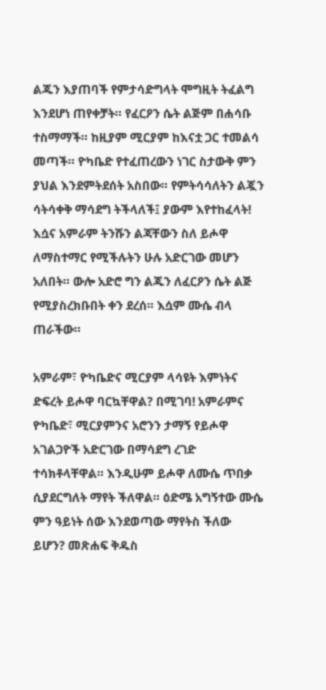ልጁን እያጠባች የምታሳድግላት ሞግዚት ትፈልግ እንደሆነ ጠየቀቻት። የፈርዖን ሴት ልጅም በሐሳቡ ተስማማች። ከዚያም ሚርያም ከእናቷ ጋር ተመልሳ መጣች። ዮካቤድ የተፈጠረውን ነገር ስታውቅ ምን ያህል እንደምትደሰት አስበው። የምትሳሳለትን ልጇን ሳትሳቀቅ ማሳደግ ትችላለች፤ ያውም እየተከፈላት! እሷና አምራም ትንሹን ልጃቸውን ስለ ይሖዋ ለማስተማር የሚችሉትን ሁሉ አድርገው መሆን አለበት። ውሎ አድሮ ግን ልጁን ለፈርዖን ሴት ልጅ የሚያስረክቡበት ቀን ደረሰ። እሷም ሙሴ ብላ ጠራችው።

አምራም፣ ዮካቤድና ሚርያም ላሳዩት እምነትና ድፍረት ይሖዋ ባርኳቸዋል? በሚገባ! አምራምና ዮካቤድ፣ ሚርያምንና አሮንን ታማኝ የይሖዋ አገልጋዮች አድርገው በማሳደግ ረገድ ተሳክቶላቸዋል። እንዲሁም ይሖዋ ለሙሴ ጥበቃ ሲያደርግለት ማየት ችለዋል። ዕድሜ አግኝተው ሙሴ ምን ዓይነት ሰው እንደወጣው ማየትስ ችለው ይሆን? መጽሐፍ ቅዱስ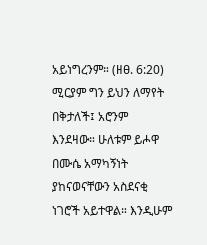አይነግረንም። (ዘፀ. 6:20) ሚርያም ግን ይህን ለማየት በቅታለች፤ አሮንም እንደዛው። ሁለቱም ይሖዋ በሙሴ አማካኝነት ያከናወናቸውን አስደናቂ ነገሮች አይተዋል። እንዲሁም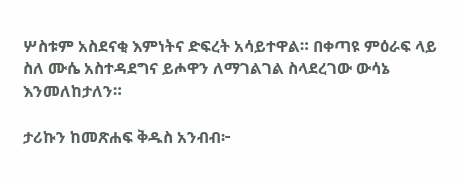ሦስቱም አስደናቂ እምነትና ድፍረት አሳይተዋል። በቀጣዩ ምዕራፍ ላይ ስለ ሙሴ አስተዳደግና ይሖዋን ለማገልገል ስላደረገው ውሳኔ እንመለከታለን።

ታሪኩን ከመጽሐፍ ቅዱስ አንብብ፦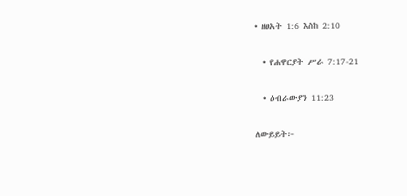• ዘፀአት 1:6 እስከ 2:10

  • የሐዋርያት ሥራ 7:17-21

  • ዕብራውያን 11:23

ለውይይት፦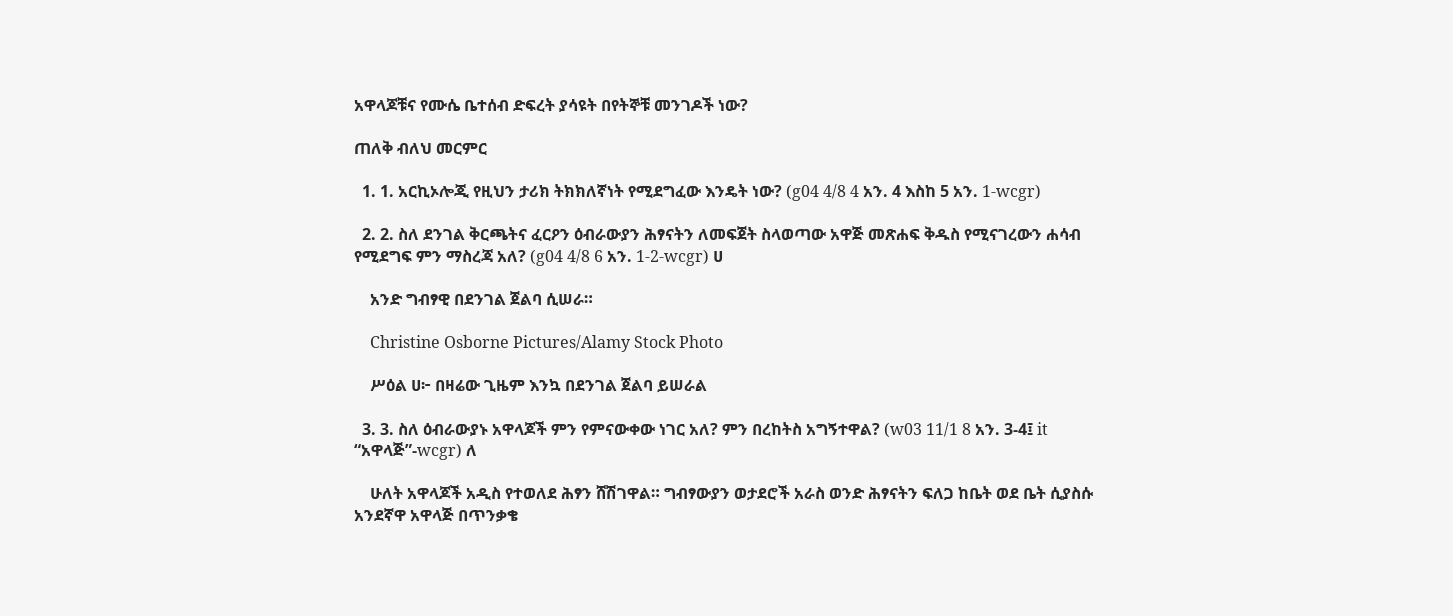አዋላጆቹና የሙሴ ቤተሰብ ድፍረት ያሳዩት በየትኞቹ መንገዶች ነው?

ጠለቅ ብለህ መርምር

  1. 1. አርኪኦሎጂ የዚህን ታሪክ ትክክለኛነት የሚደግፈው እንዴት ነው? (g04 4/8 4 አን. 4 እስከ 5 አን. 1-wcgr)

  2. 2. ስለ ደንገል ቅርጫትና ፈርዖን ዕብራውያን ሕፃናትን ለመፍጀት ስላወጣው አዋጅ መጽሐፍ ቅዱስ የሚናገረውን ሐሳብ የሚደግፍ ምን ማስረጃ አለ? (g04 4/8 6 አን. 1-2-wcgr) ሀ

    አንድ ግብፃዊ በደንገል ጀልባ ሲሠራ።

    Christine Osborne Pictures/Alamy Stock Photo

    ሥዕል ሀ፦ በዛሬው ጊዜም እንኳ በደንገል ጀልባ ይሠራል

  3. 3. ስለ ዕብራውያኑ አዋላጆች ምን የምናውቀው ነገር አለ? ምን በረከትስ አግኝተዋል? (w03 11/1 8 አን. 3-4፤ it “አዋላጅ”-wcgr) ለ

    ሁለት አዋላጆች አዲስ የተወለደ ሕፃን ሸሽገዋል። ግብፃውያን ወታደሮች አራስ ወንድ ሕፃናትን ፍለጋ ከቤት ወደ ቤት ሲያስሱ አንደኛዋ አዋላጅ በጥንቃቄ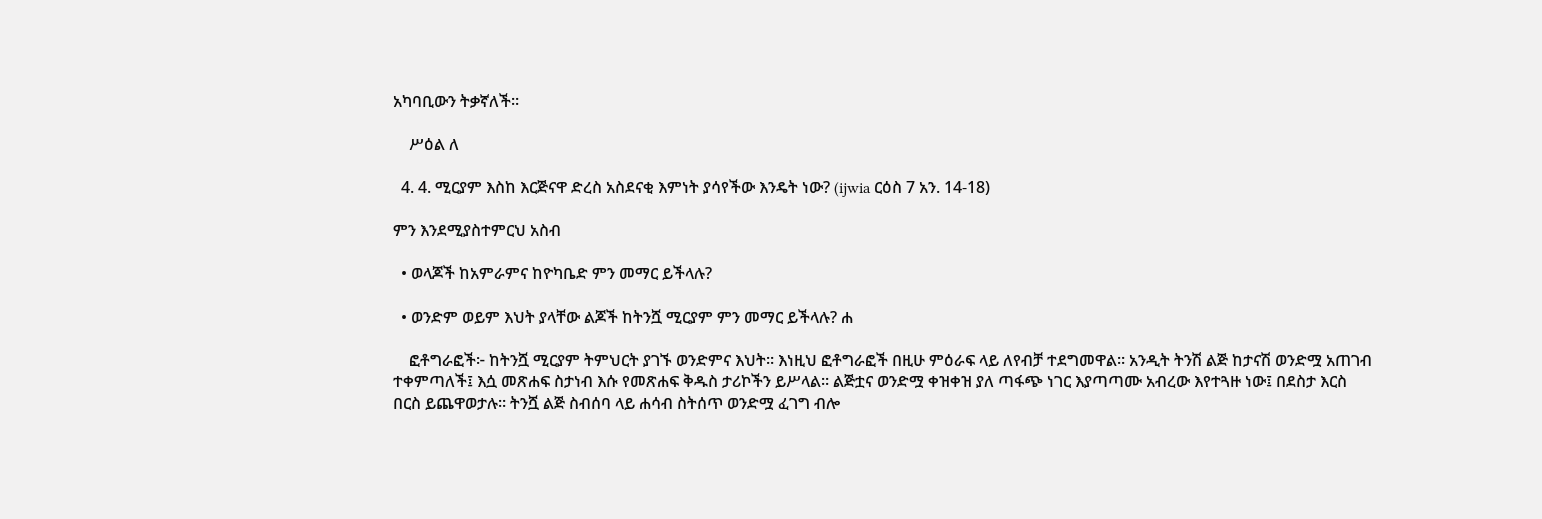አካባቢውን ትቃኛለች።

    ሥዕል ለ

  4. 4. ሚርያም እስከ እርጅናዋ ድረስ አስደናቂ እምነት ያሳየችው እንዴት ነው? (ijwia ርዕስ 7 አን. 14-18)

ምን እንደሚያስተምርህ አስብ

  • ወላጆች ከአምራምና ከዮካቤድ ምን መማር ይችላሉ?

  • ወንድም ወይም እህት ያላቸው ልጆች ከትንሿ ሚርያም ምን መማር ይችላሉ? ሐ

    ፎቶግራፎች፦ ከትንሿ ሚርያም ትምህርት ያገኙ ወንድምና እህት። እነዚህ ፎቶግራፎች በዚሁ ምዕራፍ ላይ ለየብቻ ተደግመዋል። አንዲት ትንሽ ልጅ ከታናሽ ወንድሟ አጠገብ ተቀምጣለች፤ እሷ መጽሐፍ ስታነብ እሱ የመጽሐፍ ቅዱስ ታሪኮችን ይሥላል። ልጅቷና ወንድሟ ቀዝቀዝ ያለ ጣፋጭ ነገር እያጣጣሙ አብረው እየተጓዙ ነው፤ በደስታ እርስ በርስ ይጨዋወታሉ። ትንሿ ልጅ ስብሰባ ላይ ሐሳብ ስትሰጥ ወንድሟ ፈገግ ብሎ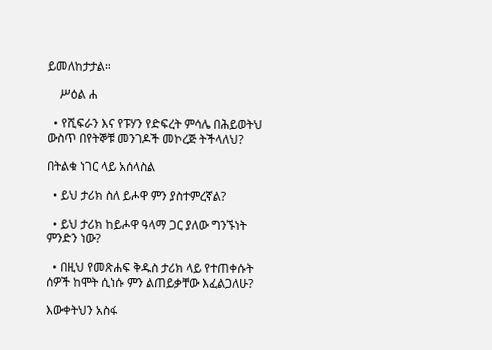ይመለከታታል።

    ሥዕል ሐ

  • የሺፍራን እና የፑሃን የድፍረት ምሳሌ በሕይወትህ ውስጥ በየትኞቹ መንገዶች መኮረጅ ትችላለህ?

በትልቁ ነገር ላይ አሰላስል

  • ይህ ታሪክ ስለ ይሖዋ ምን ያስተምረኛል?

  • ይህ ታሪክ ከይሖዋ ዓላማ ጋር ያለው ግንኙነት ምንድን ነው?

  • በዚህ የመጽሐፍ ቅዱስ ታሪክ ላይ የተጠቀሱት ሰዎች ከሞት ሲነሱ ምን ልጠይቃቸው እፈልጋለሁ?

እውቀትህን አስፋ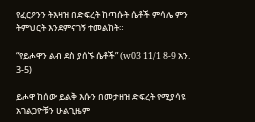የፈርዖንን ትእዛዝ በድፍረት ከጣሱት ሴቶች ምሳሌ ምን ትምህርት እንደምናገኝ ተመልከት።

“የይሖዋን ልብ ደስ ያሰኙ ሴቶች” (w03 11/1 8-9 አን. 3-5)

ይሖዋ ከሰው ይልቅ እሱን በመታዘዝ ድፍረት የሚያሳዩ አገልጋዮቹን ሁልጊዜም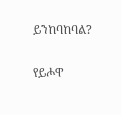ይንከባከባል?

የይሖዋ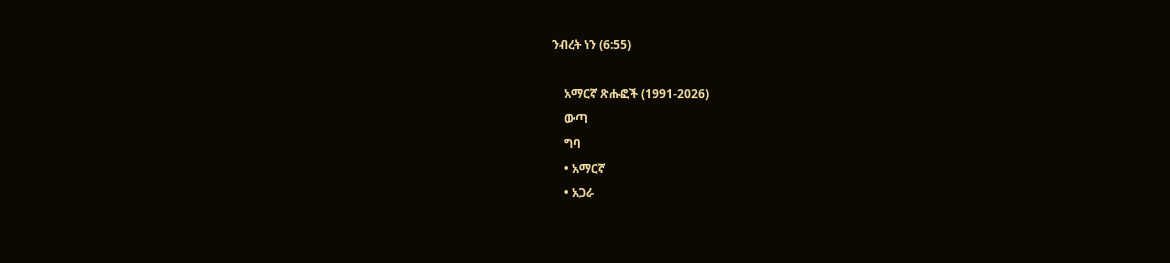ንብረት ነን (6:55)

    አማርኛ ጽሑፎች (1991-2026)
    ውጣ
    ግባ
    • አማርኛ
    • አጋራ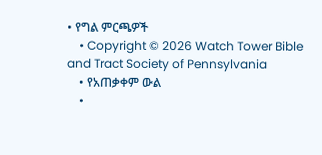• የግል ምርጫዎች
    • Copyright © 2026 Watch Tower Bible and Tract Society of Pennsylvania
    • የአጠቃቀም ውል
    •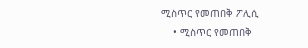ሚስጥር የመጠበቅ ፖሊሲ
    • ሚስጥር የመጠበቅ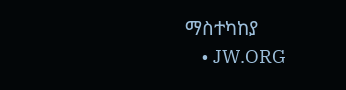ማስተካከያ
    • JW.ORG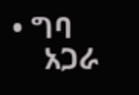• ግባ
    አጋራ